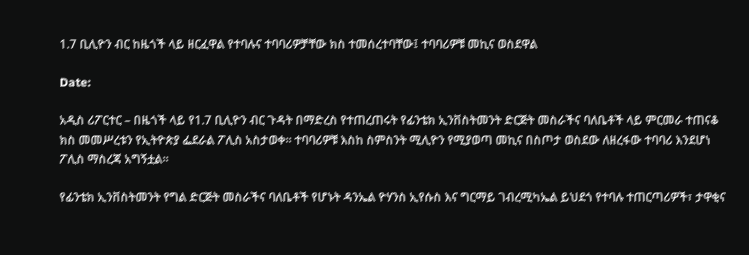1.7 ቢሊዮን ብር ከዜጎች ላይ ዘርፈዋል የተባሉና ተባባሪዎቻቸው ክስ ተመሰረተባቸው፤ ተባባሪዎቹ መኪና ወስደዋል

Date:

አዲስ ሪፖርተር – በዜጎች ላይ የ1.7 ቢሊዮን ብር ጉዳት በማድረስ የተጠረጠሩት የፊንቴክ ኢንቨስትመንት ድርጅት መስራችና ባለቤቶች ላይ ምርመራ ተጠናቆ ክስ መመሥረቱን የኢትዮጵያ ፌደራል ፖሊስ አስታወቀ። ተባባሪዎቹ እስከ ስምስንት ሚሊዮን የሚያወጣ መኪና በስጦታ ወስደው ለዘረፋው ተባባሪ እንደሆነ ፖሊስ ማስረጃ አግኝቷል።

የፊንቴክ ኢንቨስትመንት የግል ድርጅት መስራችና ባለቤቶች የሆኑት ዳንኤል ዮሃንስ ኢየሱስ እና ግርማይ ገብረሚካኤል ይህደጎ የተባሉ ተጠርጣሪዎች፣ ታዋቂና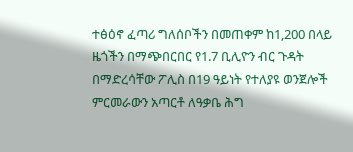ተፅዕኖ ፈጣሪ ግለሰቦችን በመጠቀም ከ1,200 በላይ ዜጎችን በማጭበርበር የ1.7 ቢሊዮን ብር ጉዳት በማድረሳቸው ፖሊስ በ19 ዓይነት የተለያዩ ወንጀሎች ምርመራውን አጣርቶ ለዓቃቤ ሕግ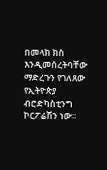በመላክ ክስ እንዲመሰረትባቸው ማድረጉን የገለጸው የኢትዮጵያ ብሮድካስቲንግ ኮርፖሬሽን ነው።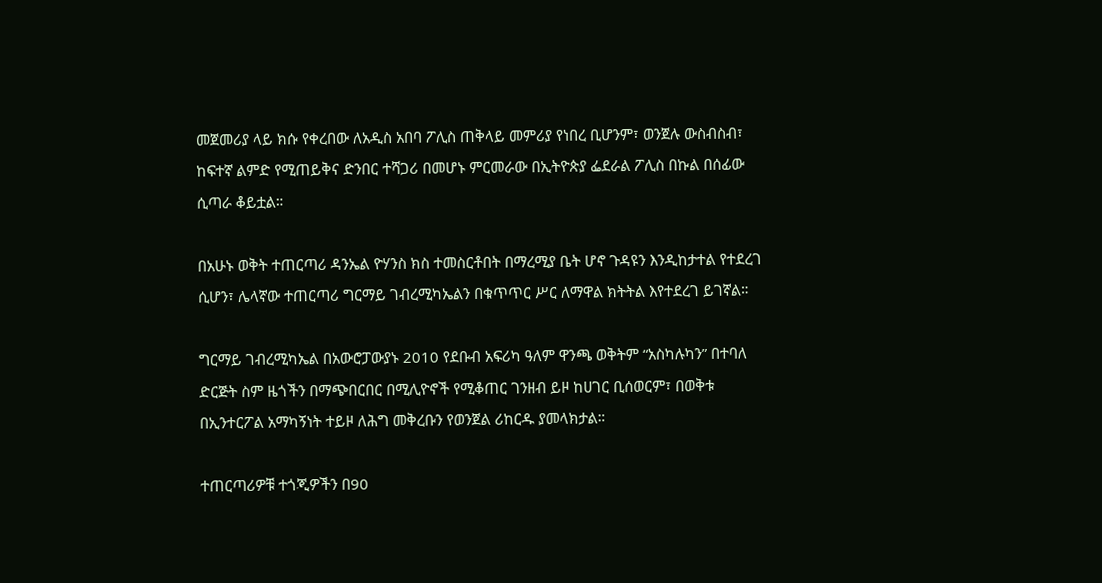መጀመሪያ ላይ ክሱ የቀረበው ለአዲስ አበባ ፖሊስ ጠቅላይ መምሪያ የነበረ ቢሆንም፣ ወንጀሉ ውስብስብ፣ ከፍተኛ ልምድ የሚጠይቅና ድንበር ተሻጋሪ በመሆኑ ምርመራው በኢትዮጵያ ፌደራል ፖሊስ በኩል በሰፊው ሲጣራ ቆይቷል።

በአሁኑ ወቅት ተጠርጣሪ ዳንኤል ዮሃንስ ክስ ተመስርቶበት በማረሚያ ቤት ሆኖ ጉዳዩን እንዲከታተል የተደረገ ሲሆን፣ ሌላኛው ተጠርጣሪ ግርማይ ገብረሚካኤልን በቁጥጥር ሥር ለማዋል ክትትል እየተደረገ ይገኛል።

ግርማይ ገብረሚካኤል በአውሮፓውያኑ 2010 የደቡብ አፍሪካ ዓለም ዋንጫ ወቅትም “አስካሉካን” በተባለ ድርጅት ስም ዜጎችን በማጭበርበር በሚሊዮኖች የሚቆጠር ገንዘብ ይዞ ከሀገር ቢሰወርም፣ በወቅቱ በኢንተርፖል አማካኝነት ተይዞ ለሕግ መቅረቡን የወንጀል ሪከርዱ ያመላክታል።

ተጠርጣሪዎቹ ተጎጂዎችን በ90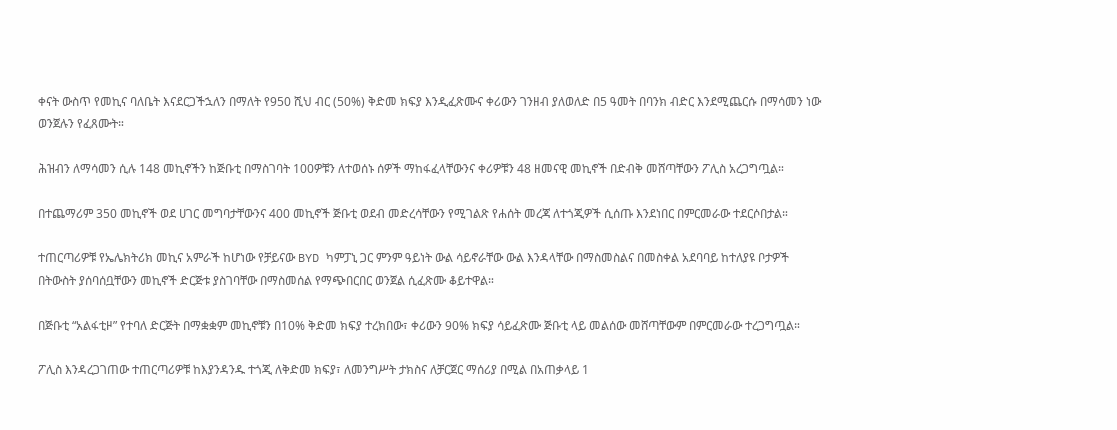ቀናት ውስጥ የመኪና ባለቤት እናደርጋችኋለን በማለት የ950 ሺህ ብር (50%) ቅድመ ክፍያ እንዲፈጽሙና ቀሪውን ገንዘብ ያለወለድ በ5 ዓመት በባንክ ብድር እንደሚጨርሱ በማሳመን ነው ወንጀሉን የፈጸሙት።

ሕዝብን ለማሳመን ሲሉ 148 መኪኖችን ከጅቡቲ በማስገባት 100ዎቹን ለተወሰኑ ሰዎች ማከፋፈላቸውንና ቀሪዎቹን 48 ዘመናዊ መኪኖች በድብቅ መሸጣቸውን ፖሊስ አረጋግጧል።

በተጨማሪም 350 መኪኖች ወደ ሀገር መግባታቸውንና 400 መኪኖች ጅቡቲ ወደብ መድረሳቸውን የሚገልጽ የሐሰት መረጃ ለተጎጂዎች ሲሰጡ እንደነበር በምርመራው ተደርሶበታል።

ተጠርጣሪዎቹ የኤሌክትሪክ መኪና አምራች ከሆነው የቻይናው BYD ካምፓኒ ጋር ምንም ዓይነት ውል ሳይኖራቸው ውል እንዳላቸው በማስመስልና በመስቀል አደባባይ ከተለያዩ ቦታዎች በትውስት ያሰባሰቧቸውን መኪኖች ድርጅቱ ያስገባቸው በማስመሰል የማጭበርበር ወንጀል ሲፈጽሙ ቆይተዋል።

በጅቡቲ “አልፋቲዞ” የተባለ ድርጅት በማቋቋም መኪኖቹን በ10% ቅድመ ክፍያ ተረክበው፣ ቀሪውን 90% ክፍያ ሳይፈጽሙ ጅቡቲ ላይ መልሰው መሸጣቸውም በምርመራው ተረጋግጧል።

ፖሊስ እንዳረጋገጠው ተጠርጣሪዎቹ ከእያንዳንዱ ተጎጂ ለቅድመ ክፍያ፣ ለመንግሥት ታክስና ለቻርጀር ማሰሪያ በሚል በአጠቃላይ 1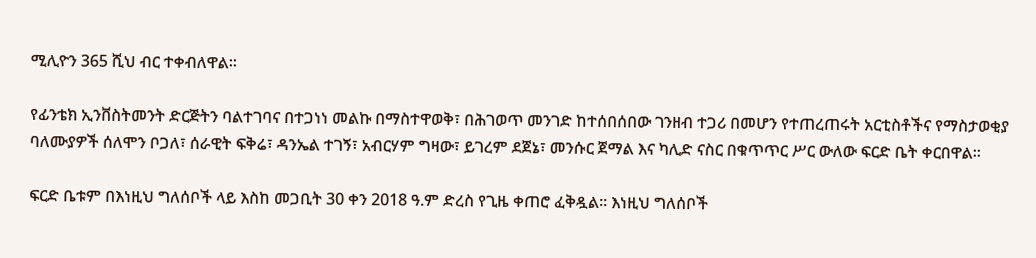ሚሊዮን 365 ሺህ ብር ተቀብለዋል።

የፊንቴክ ኢንቨስትመንት ድርጅትን ባልተገባና በተጋነነ መልኩ በማስተዋወቅ፣ በሕገወጥ መንገድ ከተሰበሰበው ገንዘብ ተጋሪ በመሆን የተጠረጠሩት አርቲስቶችና የማስታወቂያ ባለሙያዎች ሰለሞን ቦጋለ፣ ሰራዊት ፍቅሬ፣ ዳንኤል ተገኝ፣ አብርሃም ግዛው፣ ይገረም ደጀኔ፣ መንሱር ጀማል እና ካሊድ ናስር በቁጥጥር ሥር ውለው ፍርድ ቤት ቀርበዋል።

ፍርድ ቤቱም በእነዚህ ግለሰቦች ላይ እስከ መጋቢት 30 ቀን 2018 ዓ.ም ድረስ የጊዜ ቀጠሮ ፈቅዷል። እነዚህ ግለሰቦች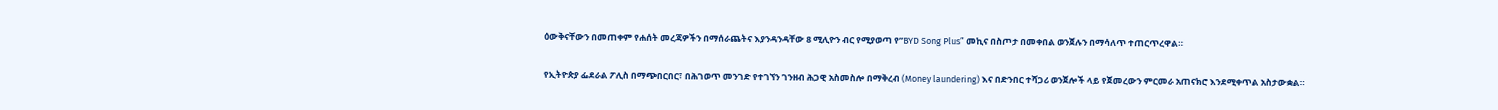ዕውቅናቸውን በመጠቀም የሐሰት መረጃዎችን በማሰራጨትና እያንዳንዳቸው 8 ሚሊዮን ብር የሚያወጣ የ”BYD Song Plus” መኪና በስጦታ በመቀበል ወንጀሉን በማሳለጥ ተጠርጥረዋል።

የኢትዮጵያ ፌደራል ፖሊስ በማጭበርበር፣ በሕገወጥ መንገድ የተገኘን ገንዘብ ሕጋዊ አስመስሎ በማቅረብ (Money laundering) እና በድንበር ተሻጋሪ ወንጀሎች ላይ የጀመረውን ምርመራ አጠናክሮ እንደሚቀጥል አስታውቋል።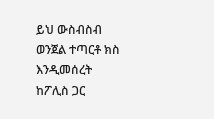ይህ ውስብስብ ወንጀል ተጣርቶ ክስ እንዲመሰረት ከፖሊስ ጋር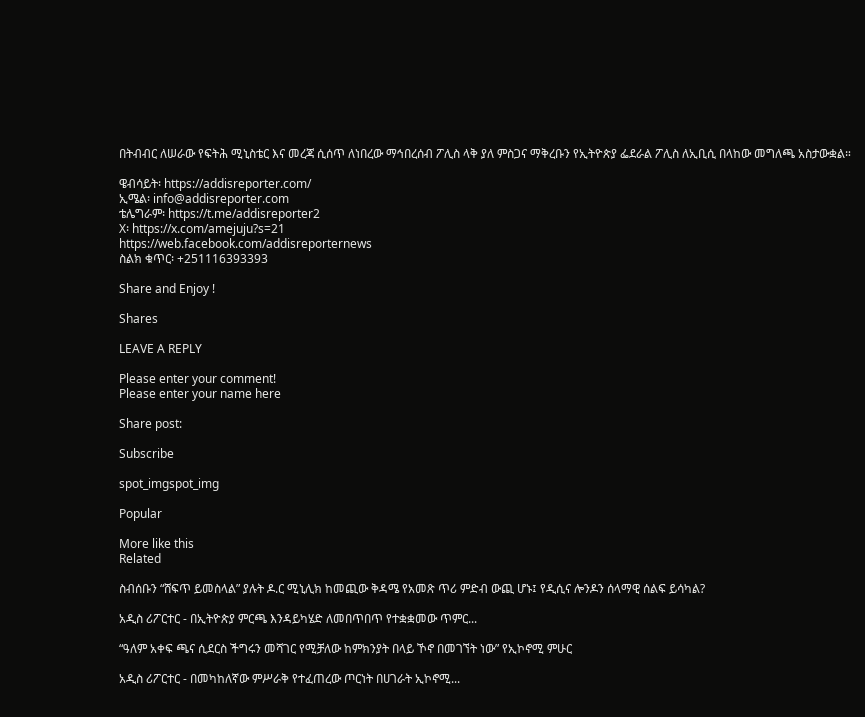በትብብር ለሠራው የፍትሕ ሚኒስቴር እና መረጃ ሲሰጥ ለነበረው ማኅበረሰብ ፖሊስ ላቅ ያለ ምስጋና ማቅረቡን የኢትዮጵያ ፌደራል ፖሊስ ለኢቢሲ በላከው መግለጫ አስታውቋል።

ዌብሳይት፡ https://addisreporter.com/
ኢሜል፡ info@addisreporter.com
ቴሌግራም፡ https://t.me/addisreporter2
X፡ https://x.com/amejuju?s=21
https://web.facebook.com/addisreporternews
ስልክ ቁጥር፡ +251116393393

Share and Enjoy !

Shares

LEAVE A REPLY

Please enter your comment!
Please enter your name here

Share post:

Subscribe

spot_imgspot_img

Popular

More like this
Related

ስብሰቡን “ሸፍጥ ይመስላል” ያሉት ዶ.ር ሚኒሊክ ከመጪው ቅዳሜ የአመጽ ጥሪ ምድብ ውጪ ሆኑ፤ የዲሲና ሎንዶን ሰላማዊ ሰልፍ ይሳካል?

አዲስ ሪፖርተር - በኢትዮጵያ ምርጫ እንዳይካሄድ ለመበጥበጥ የተቋቋመው ጥምር...

“ዓለም አቀፍ ጫና ሲደርስ ችግሩን መሻገር የሚቻለው ከምክንያት በላይ ኾኖ በመገኘት ነው” የኢኮኖሚ ምሁር

አዲስ ሪፖርተር - በመካከለኛው ምሥራቅ የተፈጠረው ጦርነት በሀገራት ኢኮኖሚ...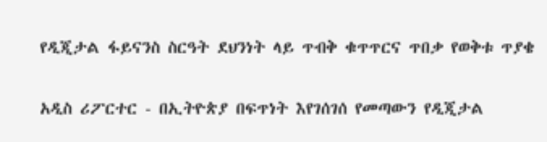የዲጂታል ፋይናንስ ስርዓት ደህንነት ላይ ጥብቅ ቁጥጥርና ጥበቃ የወቅቱ ጥያቄ

አዲስ ሪፖርተር - በኢትዮጵያ በፍጥነት እየገሰገሰ የመጣውን የዲጂታል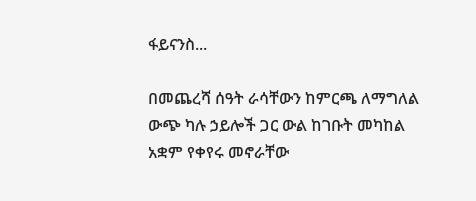ፋይናንስ...

በመጨረሻ ሰዓት ራሳቸውን ከምርጫ ለማግለል ውጭ ካሉ ኃይሎች ጋር ውል ከገቡት መካከል አቋም የቀየሩ መኖራቸው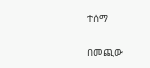ተሰማ

በመጪው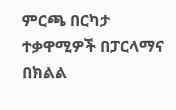ምርጫ በርካታ ተቃዋሚዎች በፓርላማና በክልል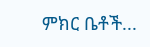ምክር ቤቶች...